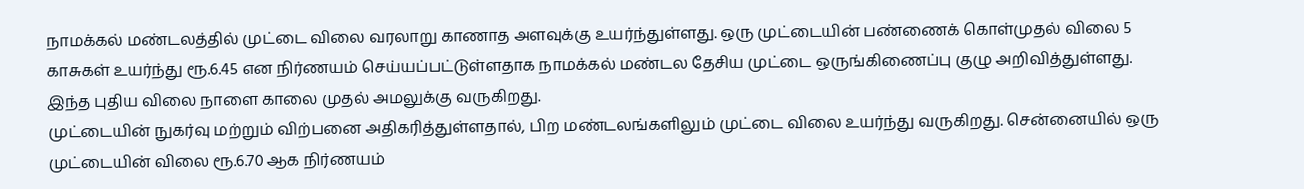நாமக்கல் மண்டலத்தில் முட்டை விலை வரலாறு காணாத அளவுக்கு உயர்ந்துள்ளது. ஒரு முட்டையின் பண்ணைக் கொள்முதல் விலை 5 காசுகள் உயர்ந்து ரூ.6.45 என நிர்ணயம் செய்யப்பட்டுள்ளதாக நாமக்கல் மண்டல தேசிய முட்டை ஒருங்கிணைப்பு குழு அறிவித்துள்ளது. இந்த புதிய விலை நாளை காலை முதல் அமலுக்கு வருகிறது.
முட்டையின் நுகர்வு மற்றும் விற்பனை அதிகரித்துள்ளதால், பிற மண்டலங்களிலும் முட்டை விலை உயர்ந்து வருகிறது. சென்னையில் ஒரு முட்டையின் விலை ரூ.6.70 ஆக நிர்ணயம்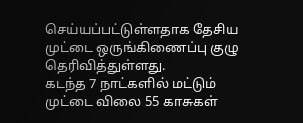செய்யப்பட்டுள்ளதாக தேசிய முட்டை ஒருங்கிணைப்பு குழு தெரிவித்துள்ளது.
கடந்த 7 நாட்களில் மட்டும் முட்டை விலை 55 காசுகள்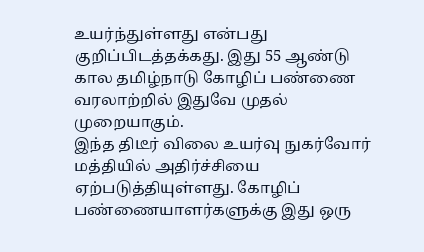உயர்ந்துள்ளது என்பது குறிப்பிடத்தக்கது. இது 55 ஆண்டு கால தமிழ்நாடு கோழிப் பண்ணை வரலாற்றில் இதுவே முதல் முறையாகும்.
இந்த திடீர் விலை உயர்வு நுகர்வோர் மத்தியில் அதிர்ச்சியை ஏற்படுத்தியுள்ளது. கோழிப் பண்ணையாளர்களுக்கு இது ஒரு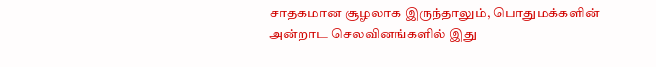சாதகமான சூழலாக இருந்தாலும், பொதுமக்களின் அன்றாட செலவினங்களில் இது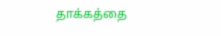தாக்கத்தை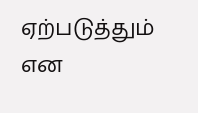ஏற்படுத்தும் என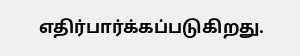எதிர்பார்க்கப்படுகிறது.